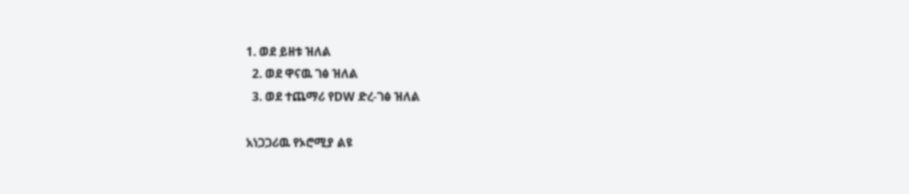1. ወደ ይዘቱ ዝለል
  2. ወደ ዋናዉ ገፅ ዝለል
  3. ወደ ተጨማሪ የDW ድረ-ገፅ ዝለል

አነጋጋሪዉ የኦሮሚያ ልዩ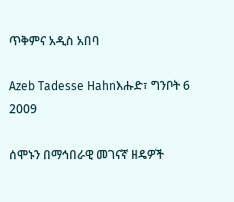ጥቅምና አዲስ አበባ

Azeb Tadesse Hahnእሑድ፣ ግንቦት 6 2009

ሰሞኑን በማኅበራዊ መገናኛ ዘዴዎች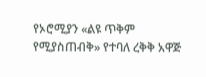የኦሮሚያን «ልዩ ጥቅም የሚያስጠብቅ» የተባለ ረቅቅ አዋጅ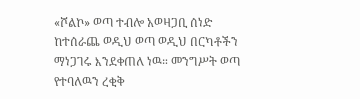«ሾልኮ» ወጣ ተብሎ አወዛጋቢ ሰነድ ከተሰራጨ ወዲህ ወጣ ወዲህ በርካቶችን ማነጋገሩ እንደቀጠለ ነዉ። መንግሥት ወጣ የተባለዉን ረቂቅ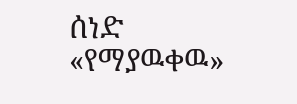ሰነድ «የማያዉቀዉ»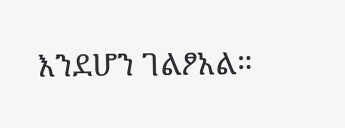እንደሆን ገልፆአል።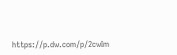https://p.dw.com/p/2cwIm